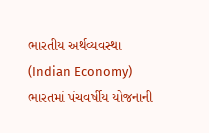ભારતીય અર્થવ્યવસ્થા (Indian Economy)
ભારતમાં પંચવર્ષીય યોજનાની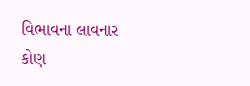વિભાવના લાવનાર કોણ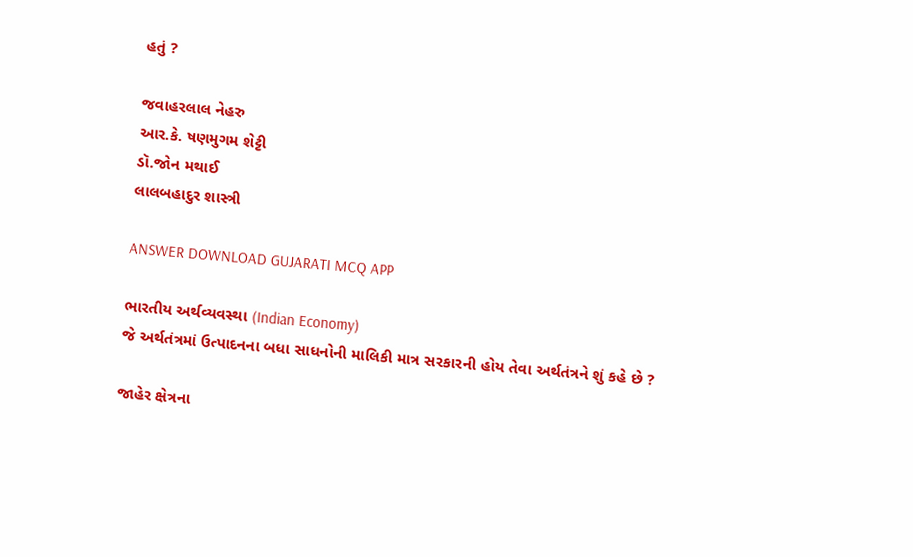હતું ?

જવાહરલાલ નેહરુ
આર.કે. ષણમુગમ શેટ્ટી
ડૉ.જોન મથાઈ
લાલબહાદુર શાસ્ત્રી

ANSWER DOWNLOAD GUJARATI MCQ APP

ભારતીય અર્થવ્યવસ્થા (Indian Economy)
જે અર્થતંત્રમાં ઉત્પાદનના બધા સાધનોની માલિકી માત્ર સરકારની હોય તેવા અર્થતંત્રને શું કહે છે ?

જાહેર ક્ષેત્રના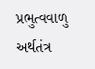પ્રભુત્વવાળુ અર્થતંત્ર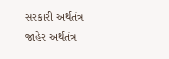સરકારી અર્થતંત્ર
જાહેર અર્થતંત્ર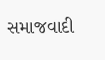સમાજવાદી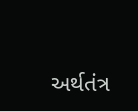અર્થતંત્ર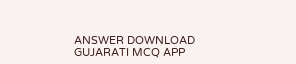ANSWER DOWNLOAD GUJARATI MCQ APP